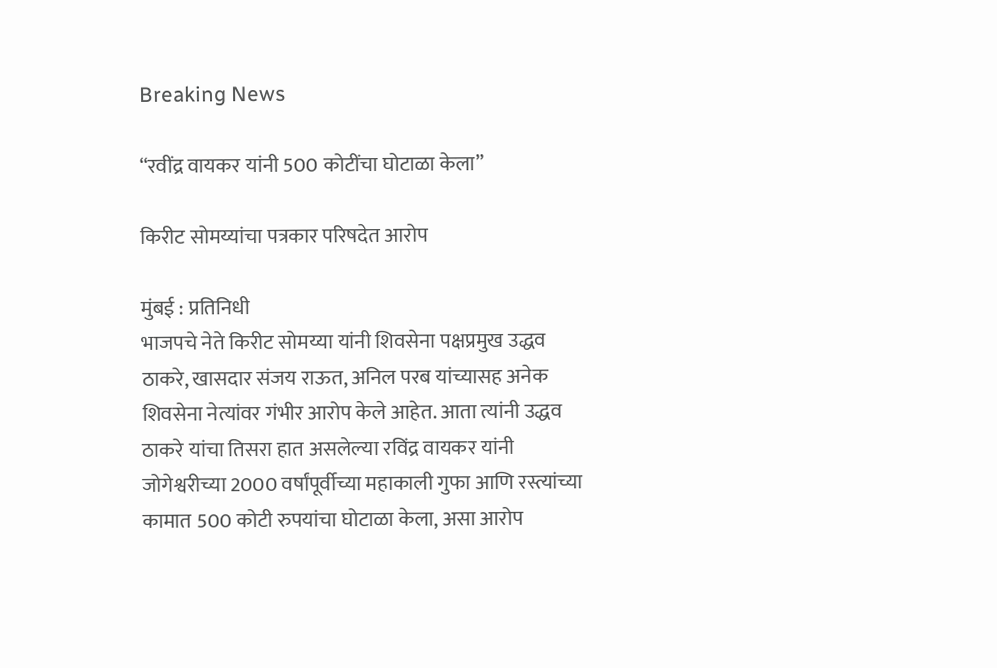Breaking News

“रवींद्र वायकर यांनी 500 कोटींचा घोटाळा केला”

किरीट सोमय्यांचा पत्रकार परिषदेत आरोप

मुंबई : प्रतिनिधी
भाजपचे नेते किरीट सोमय्या यांनी शिवसेना पक्षप्रमुख उद्धव ठाकरे, खासदार संजय राऊत, अनिल परब यांच्यासह अनेक शिवसेना नेत्यांवर गंभीर आरोप केले आहेत. आता त्यांनी उद्धव ठाकरे यांचा तिसरा हात असलेल्या रविंद्र वायकर यांनी जोगेश्वरीच्या 2000 वर्षांपूर्वीच्या महाकाली गुफा आणि रस्त्यांच्या कामात 500 कोटी रुपयांचा घोटाळा केला, असा आरोप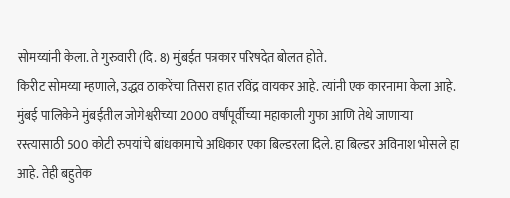सोमय्यांनी केला. ते गुरुवारी (दि. 8) मुंबईत पत्रकार परिषदेत बोलत होते.
किरीट सोमय्या म्हणाले, उद्धव ठाकरेंचा तिसरा हात रविंद्र वायकर आहे. त्यांनी एक कारनामा केला आहे. मुंबई पालिकेने मुंबईतील जोगेश्वरीच्या 2000 वर्षांपूर्वीच्या महाकाली गुफा आणि तेथे जाणार्‍या रस्त्यासाठी 500 कोटी रुपयांचे बांधकामाचे अधिकार एका बिल्डरला दिले. हा बिल्डर अविनाश भोसले हा आहे. तेही बहुतेक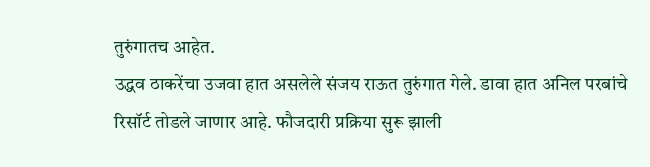तुरुंगातच आहेत.
उद्धव ठाकरेंचा उजवा हात असलेले संजय राऊत तुरुंगात गेले. डावा हात अनिल परबांचे रिसॉर्ट तोडले जाणार आहे. फौजदारी प्रक्रिया सुरू झाली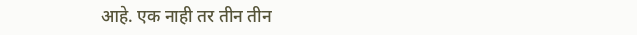आहे. एक नाही तर तीन तीन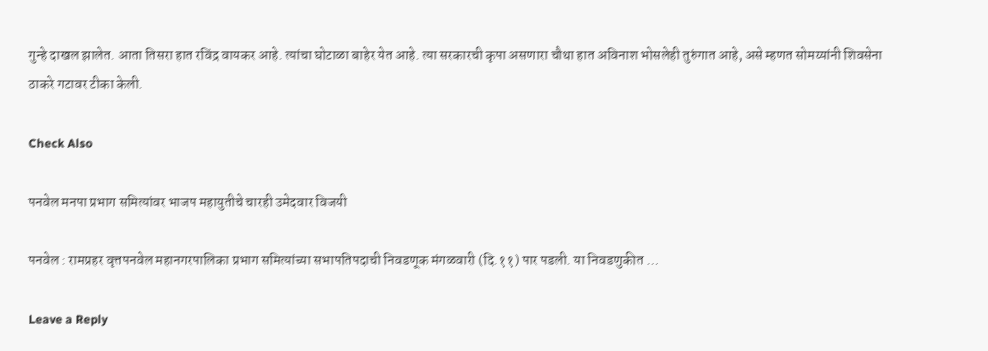गुन्हे दाखल झालेत. आता तिसरा हात रविंद्र वायकर आहे. त्यांचा घोटाळा बाहेर येत आहे. त्या सरकारची कृपा असणारा चौथा हात अविनाश भोसलेही तुरुंगात आहे, असे म्हणत सोमय्यांनी शिवसेना ठाकरे गटावर टीका केली.

Check Also

पनवेल मनपा प्रभाग समित्यांवर भाजप महायुतीचे चारही उमेदवार विजयी

पनवेल : रामप्रहर वृत्तपनवेल महानगरपालिका प्रभाग समित्यांच्या सभापतिपदाची निवडणूक मंगळवारी (दि.११) पार पडली. या निवडणुकीत …

Leave a Reply